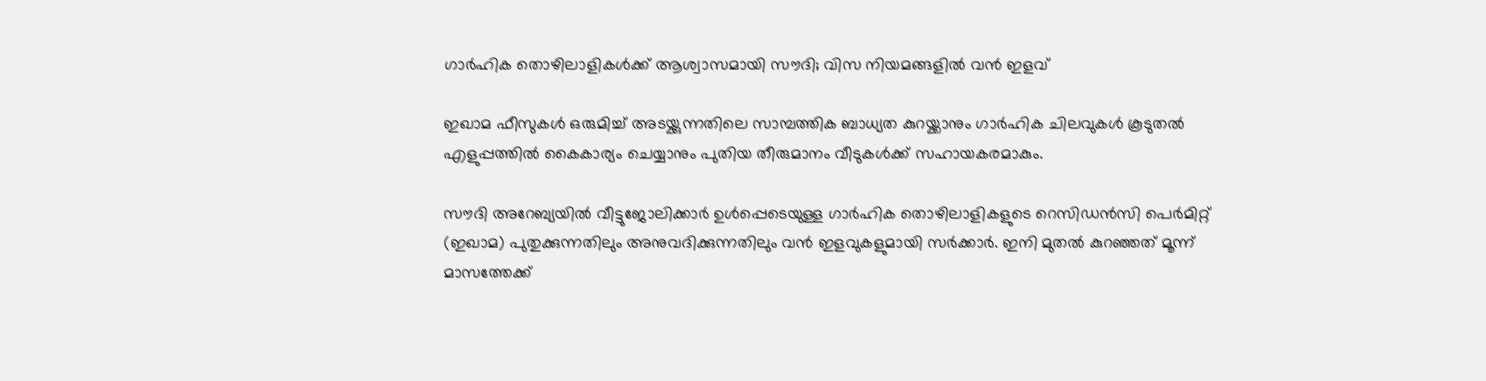ഗാർഹിക തൊഴിലാളികൾക്ക് ആശ്വാസമായി സൗദി; വിസ നിയമങ്ങളിൽ വൻ ഇളവ്

ഇഖാമ ഫീസുകൾ ഒരുമിച്ച് അടയ്ക്കുന്നതിലെ സാമ്പത്തിക ബാധ്യത കുറയ്ക്കാനും ഗാർഹിക ചിലവുകൾ കൂടുതൽ എളുപ്പത്തിൽ കൈകാര്യം ചെയ്യാനും പുതിയ തീരുമാനം വീടുകൾക്ക് സഹായകരമാകും.

സൗദി അറേബ്യയിൽ വീട്ടുജോലിക്കാർ ഉൾപ്പെടെയുള്ള ഗാർഹിക തൊഴിലാളികളുടെ റെസിഡൻസി പെർമിറ്റ് (ഇഖാമ) പുതുക്കുന്നതിലും അനുവദിക്കുന്നതിലും വൻ ഇളവുകളുമായി സർക്കാർ. ഇനി മുതൽ കുറഞ്ഞത് മൂന്ന് മാസത്തേക്ക്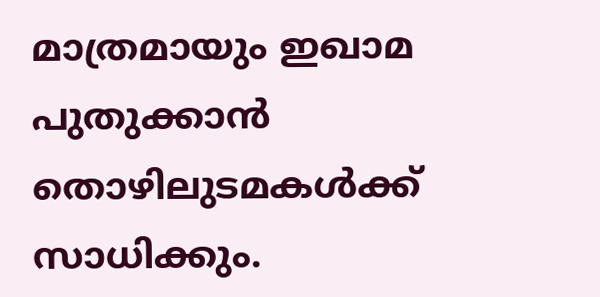മാത്രമായും ഇഖാമ പുതുക്കാൻ തൊഴിലുടമകൾക്ക് സാധിക്കും.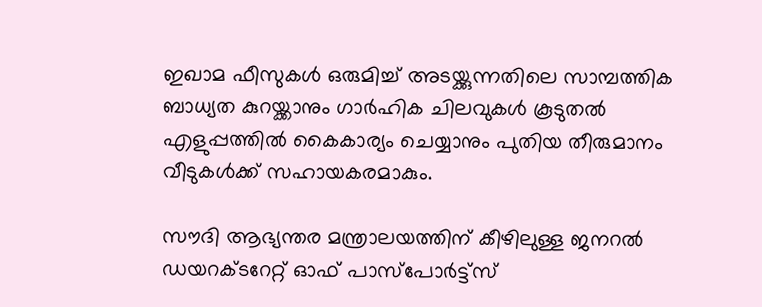ഇഖാമ ഫീസുകൾ ഒരുമിച്ച് അടയ്ക്കുന്നതിലെ സാമ്പത്തിക ബാധ്യത കുറയ്ക്കാനും ഗാർഹിക ചിലവുകൾ കൂടുതൽ എളുപ്പത്തിൽ കൈകാര്യം ചെയ്യാനും പുതിയ തീരുമാനം വീടുകൾക്ക് സഹായകരമാകും.

സൗദി ആഭ്യന്തര മന്ത്രാലയത്തിന് കീഴിലുള്ള ജനറൽ ഡയറക്ടറേറ്റ് ഓഫ് പാസ്‌പോർട്ട്സ്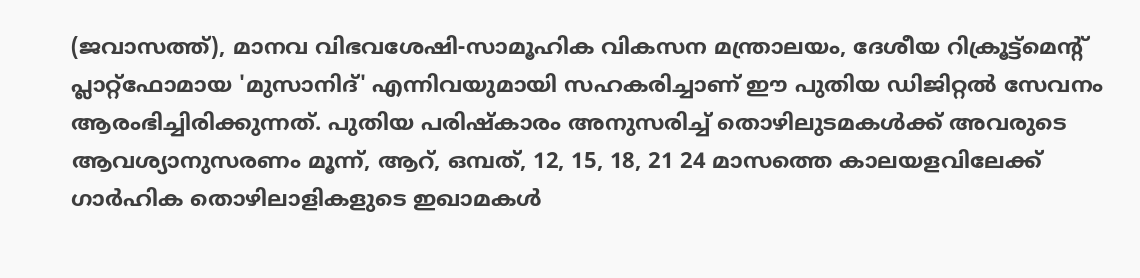(ജവാസത്ത്), മാനവ വിഭവശേഷി-സാമൂഹിക വികസന മന്ത്രാലയം, ദേശീയ റിക്രൂട്ട്‌മെന്റ് പ്ലാറ്റ്‌ഫോമായ 'മുസാനിദ്' എന്നിവയുമായി സഹകരിച്ചാണ് ഈ പുതിയ ഡിജിറ്റൽ സേവനം ആരംഭിച്ചിരിക്കുന്നത്. പുതിയ പരിഷ്‌കാരം അനുസരിച്ച് തൊഴിലുടമകൾക്ക് അവരുടെ ആവശ്യാനുസരണം മൂന്ന്, ആറ്, ഒമ്പത്, 12, 15, 18, 21 24 മാസത്തെ കാലയളവിലേക്ക് ഗാർഹിക തൊഴിലാളികളുടെ ഇഖാമകൾ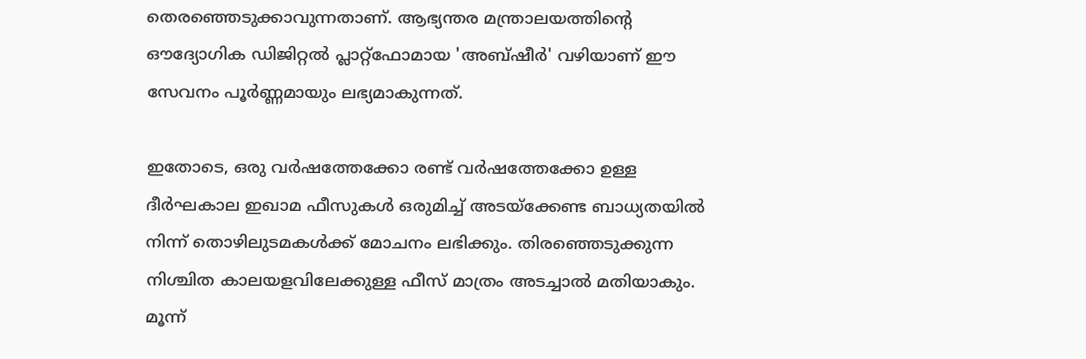തെരഞ്ഞെടുക്കാവുന്നതാണ്. ആഭ്യന്തര മന്ത്രാലയത്തിന്റെ ഔദ്യോഗിക ഡിജിറ്റൽ പ്ലാറ്റ്‌ഫോമായ 'അബ്ഷീർ' വഴിയാണ് ഈ സേവനം പൂർണ്ണമായും ലഭ്യമാകുന്നത്.

ഇതോടെ, ഒരു വർഷത്തേക്കോ രണ്ട് വർഷത്തേക്കോ ഉള്ള ദീർഘകാല ഇഖാമ ഫീസുകൾ ഒരുമിച്ച് അടയ്‌ക്കേണ്ട ബാധ്യതയിൽ നിന്ന് തൊഴിലുടമകൾക്ക് മോചനം ലഭിക്കും. തിരഞ്ഞെടുക്കുന്ന നിശ്ചിത കാലയളവിലേക്കുള്ള ഫീസ് മാത്രം അടച്ചാൽ മതിയാകും. മൂന്ന്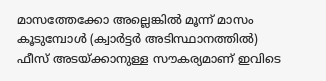മാസത്തേക്കോ അല്ലെങ്കിൽ മൂന്ന് മാസം കൂടുമ്പോൾ (ക്വാർട്ടർ അടിസ്ഥാനത്തിൽ) ഫീസ് അടയ്ക്കാനുള്ള സൗകര്യമാണ് ഇവിടെ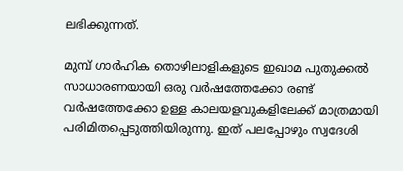ലഭിക്കുന്നത്.

മുമ്പ് ഗാർഹിക തൊഴിലാളികളുടെ ഇഖാമ പുതുക്കൽ സാധാരണയായി ഒരു വർഷത്തേക്കോ രണ്ട് വർഷത്തേക്കോ ഉള്ള കാലയളവുകളിലേക്ക് മാത്രമായി പരിമിതപ്പെടുത്തിയിരുന്നു. ഇത് പലപ്പോഴും സ്വദേശി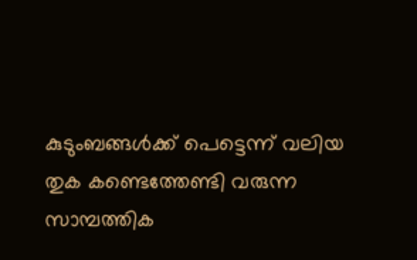കുടുംബങ്ങൾക്ക് പെട്ടെന്ന് വലിയ തുക കണ്ടെത്തേണ്ടി വരുന്ന സാമ്പത്തിക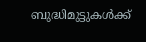ബുദ്ധിമുട്ടുകൾക്ക്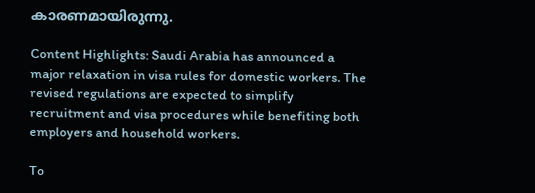കാരണമായിരുന്നു.

Content Highlights: Saudi Arabia has announced a major relaxation in visa rules for domestic workers. The revised regulations are expected to simplify recruitment and visa procedures while benefiting both employers and household workers.

To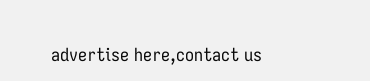advertise here,contact us